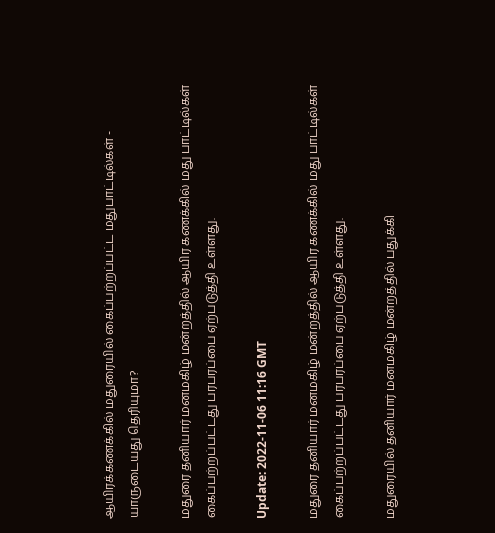ஆயிரக்கணக்கில் மதுரையில் கைப்பற்றப்பட்ட மதுபாட்டில்கள் - யாருடையது தெரியுமா?

மதுரை தனியார் மனமகிழ் மன்றத்தில் ஆயிர கணக்கில் மது பாட்டில்கள் கைப்பற்றப்பட்டது பரபரப்பை ஏற்படுத்தி உள்ளது.

Update: 2022-11-06 11:16 GMT

மதுரை தனியார் மனமகிழ் மன்றத்தில் ஆயிர கணக்கில் மது பாட்டில்கள் கைப்பற்றப்பட்டது பரபரப்பை ஏற்படுத்தி உள்ளது.

மதுரையில் தனியார் மனமகிழ் மன்றத்தில் பதுக்கி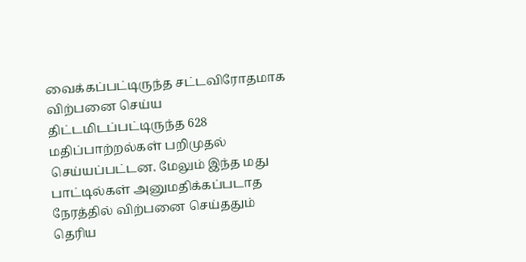வைக்கப்பட்டிருந்த சட்டவிரோதமாக விற்பனை செய்ய திட்டமிடப்பட்டிருந்த 628 மதிப்பாற்றல்கள் பறிமுதல் செய்யப்பட்டன. மேலும் இந்த மது பாட்டில்கள் அனுமதிக்கப்படாத நேரத்தில் விற்பனை செய்ததும் தெரிய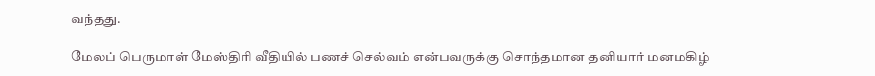வந்தது.

மேலப் பெருமாள் மேஸ்திரி வீதியில் பணச் செல்வம் என்பவருக்கு சொந்தமான தனியார் மனமகிழ்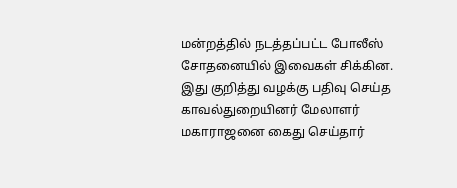மன்றத்தில் நடத்தப்பட்ட போலீஸ் சோதனையில் இவைகள் சிக்கின. இது குறித்து வழக்கு பதிவு செய்த காவல்துறையினர் மேலாளர் மகாராஜனை கைது செய்தார்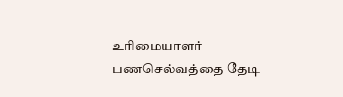உரிமையாளர் பணசெல்வத்தை தேடி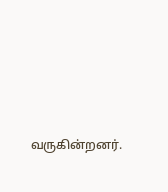வருகின்றனர்.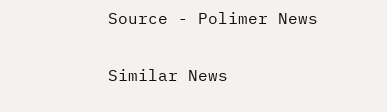Source - Polimer News

Similar News